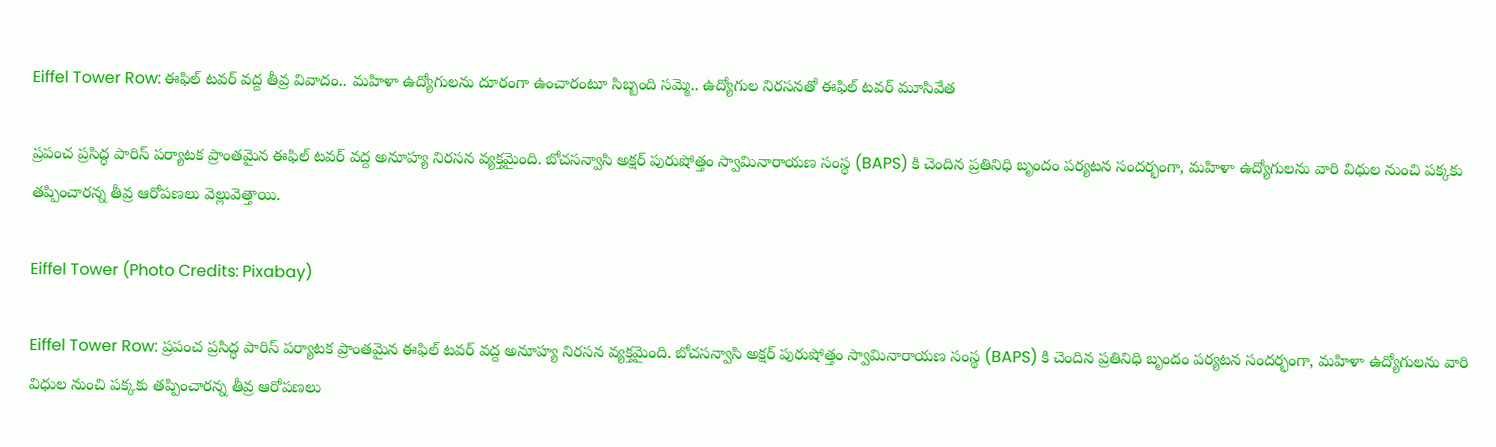Eiffel Tower Row: ఈఫిల్ టవర్‌ వద్ద తీవ్ర వివాదం.. మహిళా ఉద్యోగులను దూరంగా ఉంచారంటూ సిబ్బంది సమ్మె.. ఉద్యోగుల నిరసనతో ఈఫిల్ టవర్ మూసివేత

ప్రపంచ ప్రసిద్ధ పారిస్ పర్యాటక ప్రాంతమైన ఈఫిల్ టవర్ వద్ద అనూహ్య నిరసన వ్యక్తమైంది. బోచసన్వాసి అక్షర్ పురుషోత్తం స్వామినారాయణ సంస్థ (BAPS) కి చెందిన ప్రతినిధి బృందం పర్యటన సందర్భంగా, మహిళా ఉద్యోగులను వారి విధుల నుంచి పక్కకు తప్పించారన్న తీవ్ర ఆరోపణలు వెల్లువెత్తాయి.

Eiffel Tower (Photo Credits: Pixabay)

Eiffel Tower Row: ప్రపంచ ప్రసిద్ధ పారిస్ పర్యాటక ప్రాంతమైన ఈఫిల్ టవర్ వద్ద అనూహ్య నిరసన వ్యక్తమైంది. బోచసన్వాసి అక్షర్ పురుషోత్తం స్వామినారాయణ సంస్థ (BAPS) కి చెందిన ప్రతినిధి బృందం పర్యటన సందర్భంగా, మహిళా ఉద్యోగులను వారి విధుల నుంచి పక్కకు తప్పించారన్న తీవ్ర ఆరోపణలు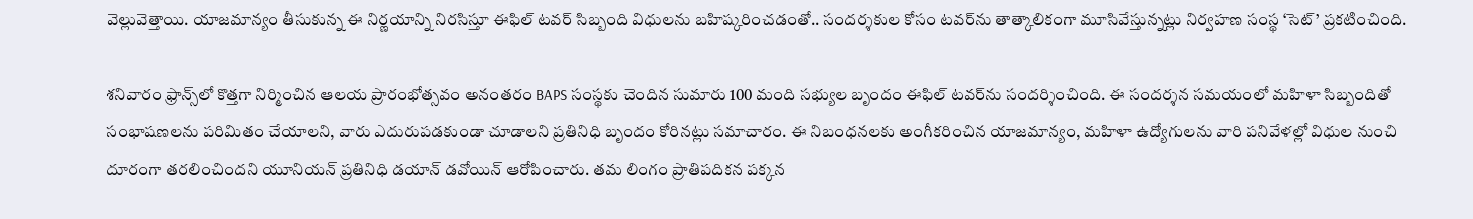వెల్లువెత్తాయి. యాజమాన్యం తీసుకున్న ఈ నిర్ణయాన్ని నిరసిస్తూ ఈఫిల్ టవర్ సిబ్బంది విధులను బహిష్కరించడంతో.. సందర్శకుల కోసం టవర్‌ను తాత్కాలికంగా మూసివేస్తున్నట్లు నిర్వహణ సంస్థ ‘సెట్’ ప్రకటించింది.

శనివారం ఫ్రాన్స్‌లో కొత్తగా నిర్మించిన ఆలయ ప్రారంభోత్సవం అనంతరం BAPS సంస్థకు చెందిన సుమారు 100 మంది సభ్యుల బృందం ఈఫిల్ టవర్‌ను సందర్శించింది. ఈ సందర్శన సమయంలో మహిళా సిబ్బందితో సంభాషణలను పరిమితం చేయాలని, వారు ఎదురుపడకుండా చూడాలని ప్రతినిధి బృందం కోరినట్లు సమాచారం. ఈ నిబంధనలకు అంగీకరించిన యాజమాన్యం, మహిళా ఉద్యోగులను వారి పనివేళల్లో విధుల నుంచి దూరంగా తరలించిందని యూనియన్ ప్రతినిధి డయాన్ డవోయిన్ ఆరోపించారు. తమ లింగం ప్రాతిపదికన పక్కన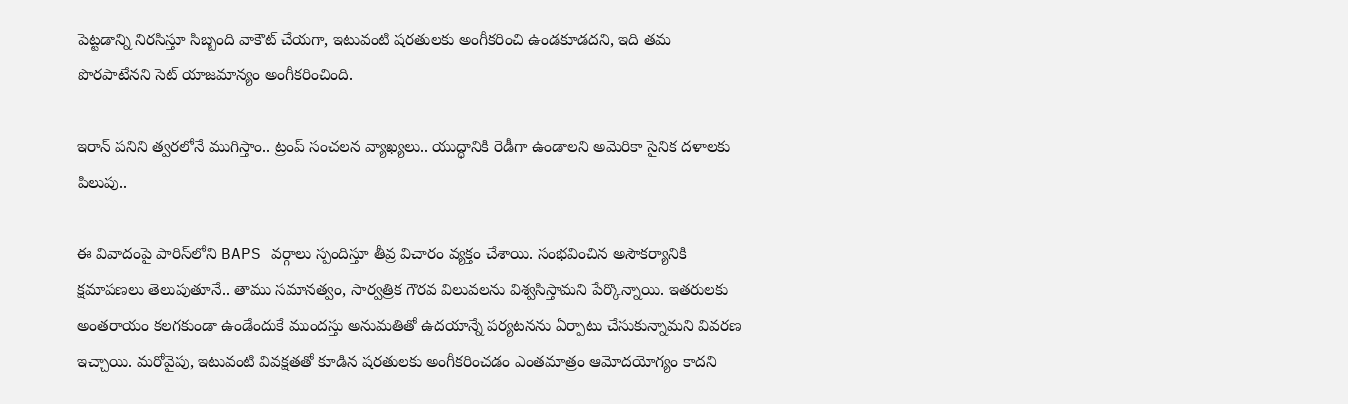పెట్టడాన్ని నిరసిస్తూ సిబ్బంది వాకౌట్ చేయగా, ఇటువంటి షరతులకు అంగీకరించి ఉండకూడదని, ఇది తమ పొరపాటేనని సెట్ యాజమాన్యం అంగీకరించింది.

ఇరాన్ పనిని త్వరలోనే ముగిస్తాం.. ట్రంప్ సంచలన వ్యాఖ్యలు.. యుద్ధానికి రెడీగా ఉండాలని అమెరికా సైనిక దళాలకు పిలుపు..

ఈ వివాదంపై పారిస్‌లోని BAPS వర్గాలు స్పందిస్తూ తీవ్ర విచారం వ్యక్తం చేశాయి. సంభవించిన అసౌకర్యానికి క్షమాపణలు తెలుపుతూనే.. తాము సమానత్వం, సార్వత్రిక గౌరవ విలువలను విశ్వసిస్తామని పేర్కొన్నాయి. ఇతరులకు అంతరాయం కలగకుండా ఉండేందుకే ముందస్తు అనుమతితో ఉదయాన్నే పర్యటనను ఏర్పాటు చేసుకున్నామని వివరణ ఇచ్చాయి. మరోవైపు, ఇటువంటి వివక్షతతో కూడిన షరతులకు అంగీకరించడం ఎంతమాత్రం ఆమోదయోగ్యం కాదని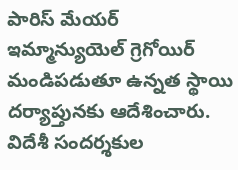పారిస్ మేయర్ ఇమ్మాన్యుయెల్ గ్రెగోయిర్ మండిపడుతూ ఉన్నత స్థాయి దర్యాప్తునకు ఆదేశించారు. విదేశీ సందర్శకుల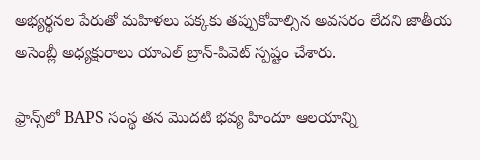అభ్యర్థనల పేరుతో మహిళలు పక్కకు తప్పుకోవాల్సిన అవసరం లేదని జాతీయ అసెంబ్లీ అధ్యక్షురాలు యాఎల్ బ్రాన్-పివెట్ స్పష్టం చేశారు.

ఫ్రాన్స్‌లో BAPS సంస్థ తన మొదటి భవ్య హిందూ ఆలయాన్ని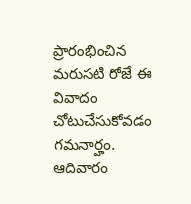ప్రారంభించిన మరుసటి రోజే ఈ వివాదం చోటుచేసుకోవడం గమనార్హం. ఆదివారం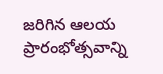జరిగిన ఆలయ ప్రారంభోత్సవాన్ని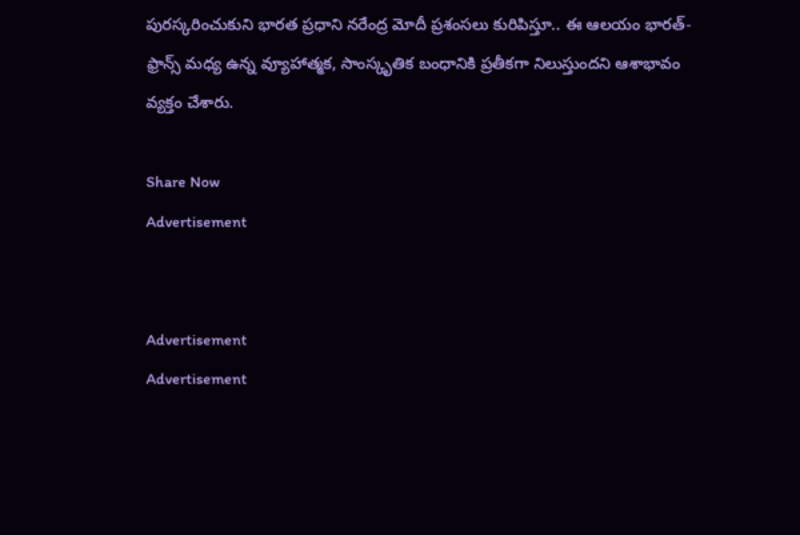పురస్కరించుకుని భారత ప్రధాని నరేంద్ర మోదీ ప్రశంసలు కురిపిస్తూ.. ఈ ఆలయం భారత్-ఫ్రాన్స్ మధ్య ఉన్న వ్యూహాత్మక, సాంస్కృతిక బంధానికి ప్రతీకగా నిలుస్తుందని ఆశాభావం వ్యక్తం చేశారు.

Share Now
Advertisement


Advertisement
Advertisement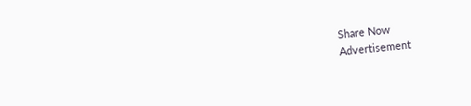Share Now
Advertisement